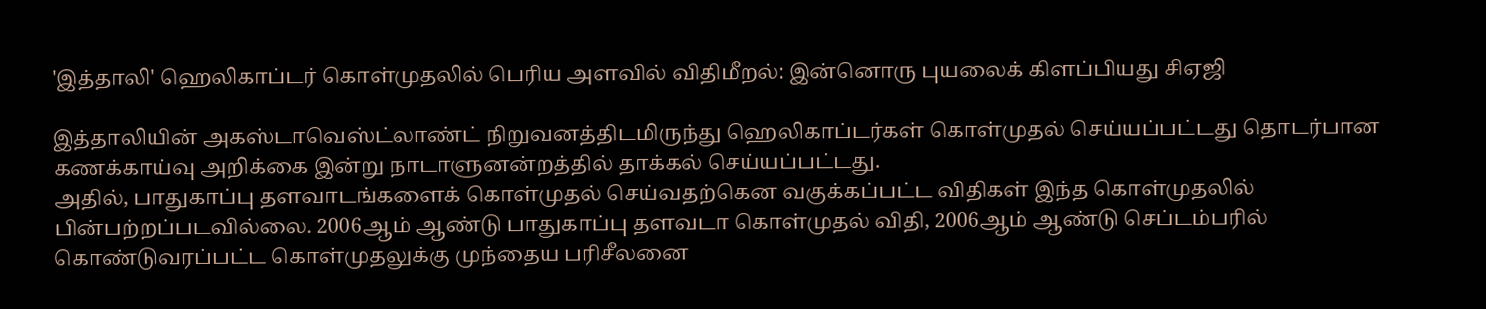'இத்தாலி' ஹெலிகாப்டர் கொள்முதலில் பெரிய அளவில் விதிமீறல்: இன்னொரு புயலைக் கிளப்பியது சிஏஜி

இத்தாலியின் அகஸ்டாவெஸ்ட்லாண்ட் நிறுவனத்திடமிருந்து ஹெலிகாப்டர்கள் கொள்முதல் செய்யப்பட்டது தொடர்பான கணக்காய்வு அறிக்கை இன்று நாடாளுனன்றத்தில் தாக்கல் செய்யப்பட்டது.
அதில், பாதுகாப்பு தளவாடங்களைக் கொள்முதல் செய்வதற்கென வகுக்கப்பட்ட விதிகள் இந்த கொள்முதலில் பின்பற்றப்படவில்லை. 2006ஆம் ஆண்டு பாதுகாப்பு தளவடா கொள்முதல் விதி, 2006ஆம் ஆண்டு செப்டம்பரில் கொண்டுவரப்பட்ட கொள்முதலுக்கு முந்தைய பரிசீலனை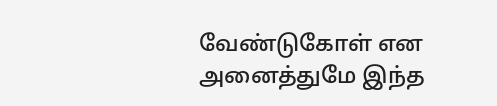வேண்டுகோள் என அனைத்துமே இந்த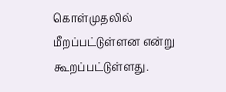கொள்முதலில் மீறப்பட்டுள்ளன என்று கூறப்பட்டுள்ளது.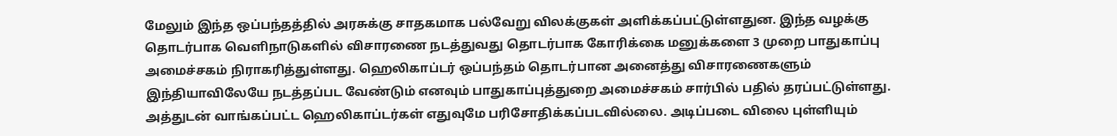மேலும் இந்த ஒப்பந்தத்தில் அரசுக்கு சாதகமாக பல்வேறு விலக்குகள் அளிக்கப்பட்டுள்ளதுன. இந்த வழக்கு தொடர்பாக வெளிநாடுகளில் விசாரணை நடத்துவது தொடர்பாக கோரிக்கை மனுக்களை 3 முறை பாதுகாப்பு அமைச்சகம் நிராகரித்துள்ளது. ஹெலிகாப்டர் ஒப்பந்தம் தொடர்பான அனைத்து விசாரணைகளும் இந்தியாவிலேயே நடத்தப்பட வேண்டும் எனவும் பாதுகாப்புத்துறை அமைச்சகம் சார்பில் பதில் தரப்பட்டுள்ளது.
அத்துடன் வாங்கப்பட்ட ஹெலிகாப்டர்கள் எதுவுமே பரிசோதிக்கப்படவில்லை. அடிப்படை விலை புள்ளியும்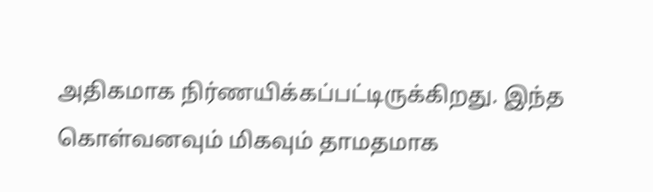அதிகமாக நிர்ணயிக்கப்பட்டிருக்கிறது. இந்த கொள்வனவும் மிகவும் தாமதமாக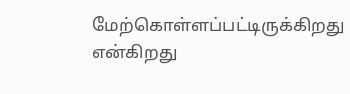மேற்கொள்ளப்பட்டிருக்கிறது என்கிறது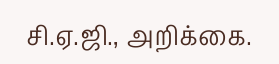சி.ஏ.ஜி., அறிக்கை.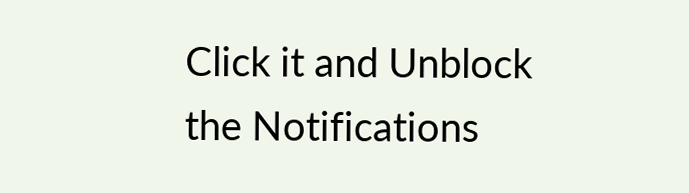Click it and Unblock the Notifications